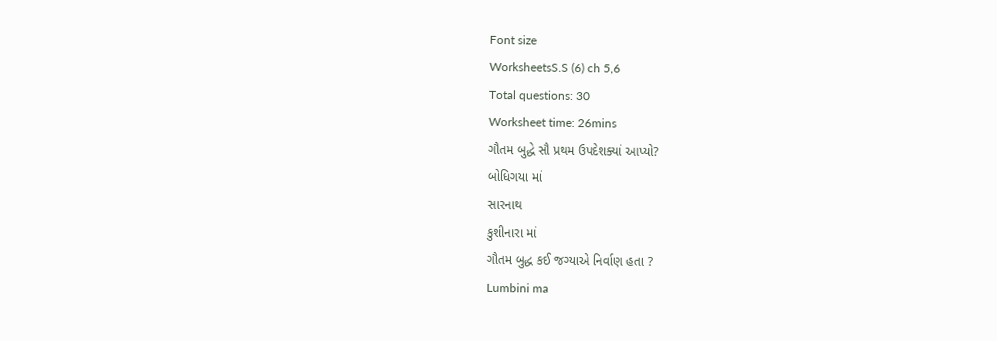Font size
WorksheetsS.S (6) ch 5,6
Total questions: 30
Worksheet time: 26mins
ગૌતમ બુદ્ધે સૌ પ્રથમ ઉપદેશક્યાં આપ્યો?
બોધિગયા માં
સારનાથ
કુશીનારા માં
ગૌતમ બુદ્ધ કઈ જગ્યાએ નિર્વાણ હતા ?
Lumbini ma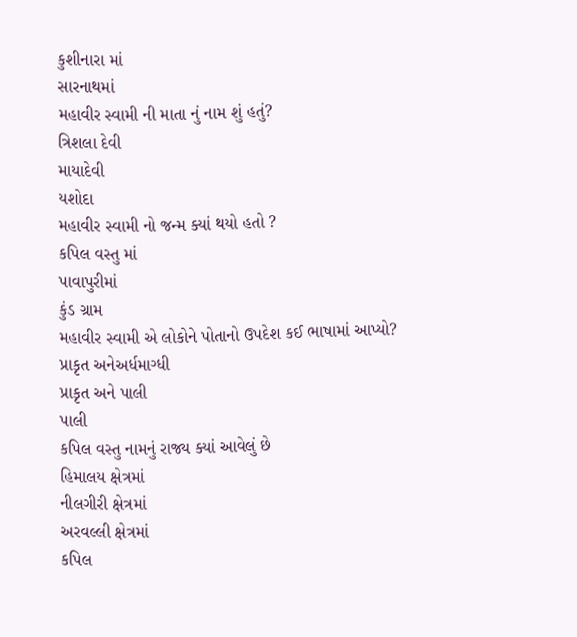કુશીનારા માં
સારનાથમાં
મહાવીર સ્વામી ની માતા નું નામ શું હતું?
ત્રિશલા દેવી
માયાદેવી
યશોદા
મહાવીર સ્વામી નો જન્મ ક્યાં થયો હતો ?
કપિલ વસ્તુ માં
પાવાપુરીમાં
કુંડ ગ્રામ
મહાવીર સ્વામી એ લોકોને પોતાનો ઉપદેશ કઈ ભાષામાં આપ્યો?
પ્રાકૃત અનેઅર્ધમાગ્ધી
પ્રાકૃત અને પાલી
પાલી
કપિલ વસ્તુ નામનું રાજ્ય ક્યાં આવેલું છે
હિમાલય ક્ષેત્રમાં
નીલગીરી ક્ષેત્રમાં
અરવલ્લી ક્ષેત્રમાં
કપિલ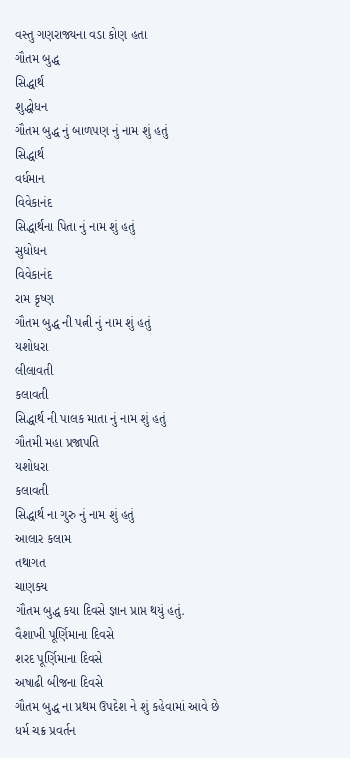વસ્તુ ગણરાજ્યના વડા કોણ હતા
ગૌતમ બુદ્ધ
સિદ્ધાર્થ
શુદ્ધોધન
ગૌતમ બુદ્ધ નું બાળપણ નું નામ શું હતું
સિદ્ધાર્થ
વર્ધમાન
વિવેકાનંદ
સિદ્ધાર્થના પિતા નું નામ શું હતું
સુધોધન
વિવેકાનંદ
રામ કૃષ્ણ
ગૌતમ બુદ્ધ ની પત્ની નું નામ શું હતું
યશોધરા
લીલાવતી
કલાવતી
સિદ્ધાર્થ ની પાલક માતા નું નામ શું હતું
ગૌતમી મહા પ્રજાપતિ
યશોધરા
કલાવતી
સિદ્ધાર્થ ના ગુરુ નું નામ શું હતું
આલાર કલામ
તથાગત
ચાણક્ય
ગૌતમ બુદ્ધ કયા દિવસે જ્ઞાન પ્રાપ્ત થયું હતું.
વૈશાખી પૂર્ણિમાના દિવસે
શરદ પૂર્ણિમાના દિવસે
અષાઢી બીજના દિવસે
ગૌતમ બુદ્ધ ના પ્રથમ ઉપદેશ ને શું કહેવામાં આવે છે
ધર્મ ચક્ર પ્રવર્તન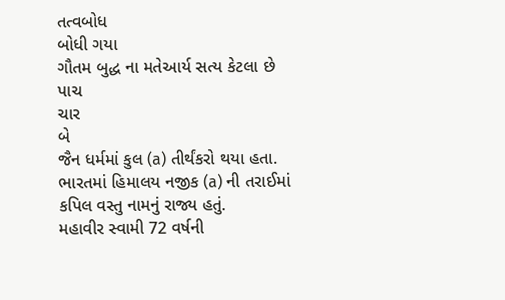તત્વબોધ
બોધી ગયા
ગૌતમ બુદ્ધ ના મતેઆર્ય સત્ય કેટલા છે
પાચ
ચાર
બે
જૈન ધર્મમાં કુલ (a) તીર્થંકરો થયા હતા.
ભારતમાં હિમાલય નજીક (a) ની તરાઈમાં કપિલ વસ્તુ નામનું રાજ્ય હતું.
મહાવીર સ્વામી 72 વર્ષની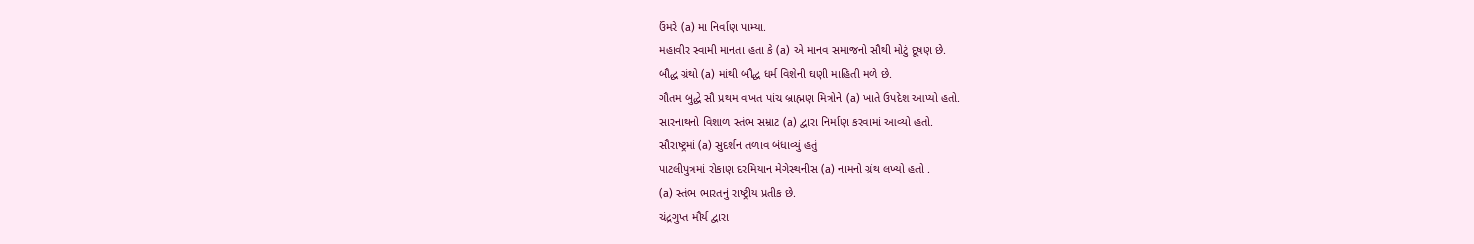ઉંમરે (a) મા નિર્વાણ પામ્યા.
મહાવીર સ્વામી માનતા હતા કે (a) એ માનવ સમાજનો સૌથી મોટું દૂષણ છે.
બૌદ્ધ ગ્રંથો (a) માંથી બૌદ્ધ ધર્મ વિશેની ઘણી માહિતી મળે છે.
ગૌતમ બુદ્ધે સૌ પ્રથમ વખત પાંચ બ્રાહ્મણ મિત્રોને (a) ખાતે ઉપદેશ આપ્યો હતો.
સારનાથનો વિશાળ સ્તંભ સમ્રાટ (a) દ્વારા નિર્માણ કરવામાં આવ્યો હતો.
સૌરાષ્ટ્રમાં (a) સુદર્શન તળાવ બંધાવ્યું હતું
પાટલીપુત્રમાં રોકાણ દરમિયાન મેગેસ્થનીસ (a) નામનો ગ્રંથ લખ્યો હતો .
(a) સ્તંભ ભારતનું રાષ્ટ્રીય પ્રતીક છે.
ચંદ્રગુપ્ત મૌર્ય દ્વારા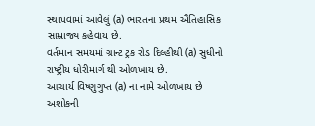સ્થાપવામાં આવેલું (a) ભારતના પ્રથમ ઐતિહાસિક સામ્રાજ્ય કહેવાય છે.
વર્તમાન સમયમાં ગ્રાન્ટ ટ્રક રોડ દિલ્હીથી (a) સુધીનો રાષ્ટ્રીય ધોરીમાર્ગ થી ઓળખાય છે.
આચાર્ય વિષ્ણુગુપ્ત (a) ના નામે ઓળખાય છે
અશોકની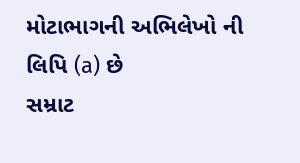મોટાભાગની અભિલેખો ની લિપિ (a) છે
સમ્રાટ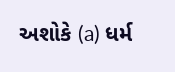અશોકે (a) ધર્મ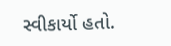સ્વીકાર્યો હતો.